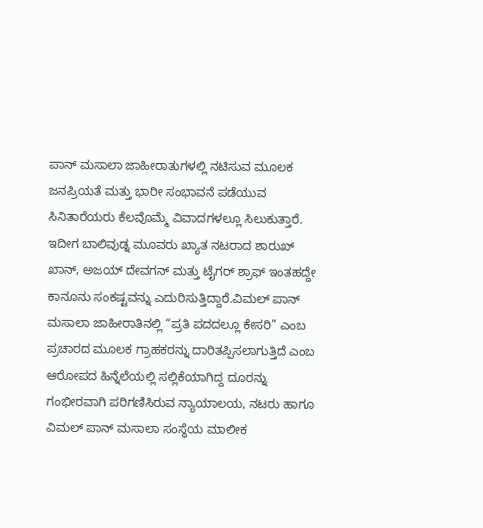ಪಾನ್ ಮಸಾಲಾ ಜಾಹೀರಾತುಗಳಲ್ಲಿ ನಟಿಸುವ ಮೂಲಕ ಜನಪ್ರಿಯತೆ ಮತ್ತು ಭಾರೀ ಸಂಭಾವನೆ ಪಡೆಯುವ ಸಿನಿತಾರೆಯರು ಕೆಲವೊಮ್ಮೆ ವಿವಾದಗಳಲ್ಲೂ ಸಿಲುಕುತ್ತಾರೆ. ಇದೀಗ ಬಾಲಿವುಡ್ನ ಮೂವರು ಖ್ಯಾತ ನಟರಾದ ಶಾರುಖ್ ಖಾನ್, ಅಜಯ್ ದೇವಗನ್ ಮತ್ತು ಟೈಗರ್ ಶ್ರಾಫ್ ಇಂತಹದ್ದೇ ಕಾನೂನು ಸಂಕಷ್ಟವನ್ನು ಎದುರಿಸುತ್ತಿದ್ದಾರೆ.ವಿಮಲ್ ಪಾನ್ ಮಸಾಲಾ ಜಾಹೀರಾತಿನಲ್ಲಿ “ಪ್ರತಿ ಪದದಲ್ಲೂ ಕೇಸರಿ” ಎಂಬ ಪ್ರಚಾರದ ಮೂಲಕ ಗ್ರಾಹಕರನ್ನು ದಾರಿತಪ್ಪಿಸಲಾಗುತ್ತಿದೆ ಎಂಬ ಆರೋಪದ ಹಿನ್ನೆಲೆಯಲ್ಲಿ ಸಲ್ಲಿಕೆಯಾಗಿದ್ದ ದೂರನ್ನು ಗಂಭೀರವಾಗಿ ಪರಿಗಣಿಸಿರುವ ನ್ಯಾಯಾಲಯ, ನಟರು ಹಾಗೂ ವಿಮಲ್ ಪಾನ್ ಮಸಾಲಾ ಸಂಸ್ಥೆಯ ಮಾಲೀಕ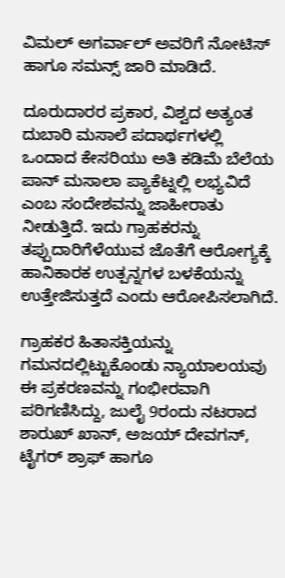ವಿಮಲ್ ಅಗರ್ವಾಲ್ ಅವರಿಗೆ ನೋಟಿಸ್ ಹಾಗೂ ಸಮನ್ಸ್ ಜಾರಿ ಮಾಡಿದೆ.

ದೂರುದಾರರ ಪ್ರಕಾರ, ವಿಶ್ವದ ಅತ್ಯಂತ ದುಬಾರಿ ಮಸಾಲೆ ಪದಾರ್ಥಗಳಲ್ಲಿ ಒಂದಾದ ಕೇಸರಿಯು ಅತಿ ಕಡಿಮೆ ಬೆಲೆಯ ಪಾನ್ ಮಸಾಲಾ ಪ್ಯಾಕೆಟ್ನಲ್ಲಿ ಲಭ್ಯವಿದೆ ಎಂಬ ಸಂದೇಶವನ್ನು ಜಾಹೀರಾತು ನೀಡುತ್ತಿದೆ. ಇದು ಗ್ರಾಹಕರನ್ನು ತಪ್ಪುದಾರಿಗೆಳೆಯುವ ಜೊತೆಗೆ ಆರೋಗ್ಯಕ್ಕೆ ಹಾನಿಕಾರಕ ಉತ್ಪನ್ನಗಳ ಬಳಕೆಯನ್ನು ಉತ್ತೇಜಿಸುತ್ತದೆ ಎಂದು ಆರೋಪಿಸಲಾಗಿದೆ.

ಗ್ರಾಹಕರ ಹಿತಾಸಕ್ತಿಯನ್ನು ಗಮನದಲ್ಲಿಟ್ಟುಕೊಂಡು ನ್ಯಾಯಾಲಯವು ಈ ಪ್ರಕರಣವನ್ನು ಗಂಭೀರವಾಗಿ ಪರಿಗಣಿಸಿದ್ದು, ಜುಲೈ 9ರಂದು ನಟರಾದ ಶಾರುಖ್ ಖಾನ್, ಅಜಯ್ ದೇವಗನ್, ಟೈಗರ್ ಶ್ರಾಫ್ ಹಾಗೂ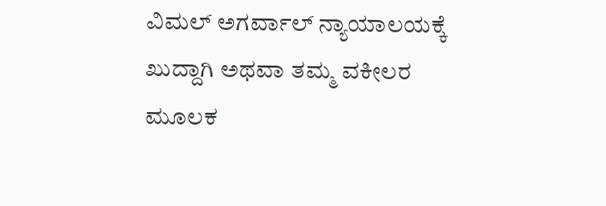ವಿಮಲ್ ಅಗರ್ವಾಲ್ ನ್ಯಾಯಾಲಯಕ್ಕೆ ಖುದ್ದಾಗಿ ಅಥವಾ ತಮ್ಮ ವಕೀಲರ ಮೂಲಕ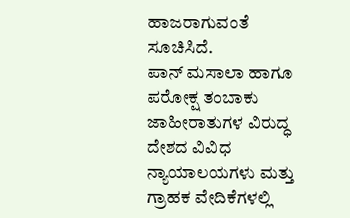ಹಾಜರಾಗುವಂತೆ ಸೂಚಿಸಿದೆ.
ಪಾನ್ ಮಸಾಲಾ ಹಾಗೂ ಪರೋಕ್ಷ ತಂಬಾಕು ಜಾಹೀರಾತುಗಳ ವಿರುದ್ಧ ದೇಶದ ವಿವಿಧ ನ್ಯಾಯಾಲಯಗಳು ಮತ್ತು ಗ್ರಾಹಕ ವೇದಿಕೆಗಳಲ್ಲಿ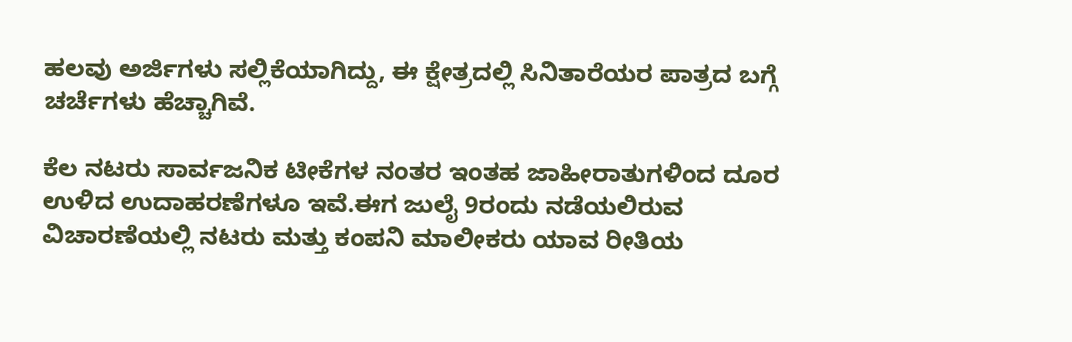ಹಲವು ಅರ್ಜಿಗಳು ಸಲ್ಲಿಕೆಯಾಗಿದ್ದು, ಈ ಕ್ಷೇತ್ರದಲ್ಲಿ ಸಿನಿತಾರೆಯರ ಪಾತ್ರದ ಬಗ್ಗೆ ಚರ್ಚೆಗಳು ಹೆಚ್ಚಾಗಿವೆ.

ಕೆಲ ನಟರು ಸಾರ್ವಜನಿಕ ಟೀಕೆಗಳ ನಂತರ ಇಂತಹ ಜಾಹೀರಾತುಗಳಿಂದ ದೂರ ಉಳಿದ ಉದಾಹರಣೆಗಳೂ ಇವೆ.ಈಗ ಜುಲೈ 9ರಂದು ನಡೆಯಲಿರುವ ವಿಚಾರಣೆಯಲ್ಲಿ ನಟರು ಮತ್ತು ಕಂಪನಿ ಮಾಲೀಕರು ಯಾವ ರೀತಿಯ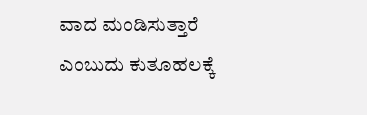ವಾದ ಮಂಡಿಸುತ್ತಾರೆ ಎಂಬುದು ಕುತೂಹಲಕ್ಕೆ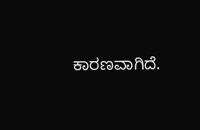ಕಾರಣವಾಗಿದೆ.